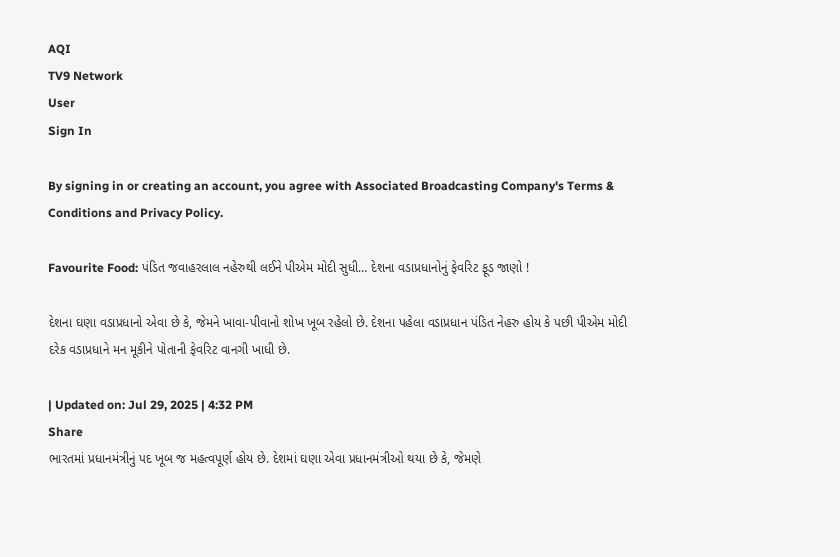AQI
TV9 Network
User
Sign In

By signing in or creating an account, you agree with Associated Broadcasting Company's Terms & Conditions and Privacy Policy.

Favourite Food: પંડિત જવાહરલાલ નહેરુથી લઈને પીએમ મોદી સુધી… દેશના વડાપ્રધાનોનું ફેવરિટ ફૂડ જાણો !

દેશના ઘણા વડાપ્રધાનો એવા છે કે, જેમને ખાવા-પીવાનો શોખ ખૂબ રહેલો છે. દેશના પહેલા વડાપ્રધાન પંડિત નેહરુ હોય કે પછી પીએમ મોદી દરેક વડાપ્રધાને મન મૂકીને પોતાની ફેવરિટ વાનગી ખાધી છે.

| Updated on: Jul 29, 2025 | 4:32 PM
Share
ભારતમાં પ્રધાનમંત્રીનું પદ ખૂબ જ મહત્વપૂર્ણ હોય છે. દેશમાં ઘણા એવા પ્રધાનમંત્રીઓ થયા છે કે, જેમણે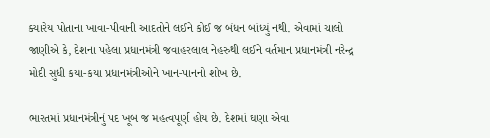ક્યારેય પોતાના ખાવા-પીવાની આદતોને લઈને કોઈ જ બંધન બાંધ્યું નથી. એવામાં ચાલો જાણીએ કે, દેશના પહેલા પ્રધાનમંત્રી જવાહરલાલ નેહરુથી લઈને વર્તમાન પ્રધાનમંત્રી નરેન્દ્ર મોદી સુધી કયા-કયા પ્રધાનમંત્રીઓને ખાન-પાનનો શોખ છે.

ભારતમાં પ્રધાનમંત્રીનું પદ ખૂબ જ મહત્વપૂર્ણ હોય છે. દેશમાં ઘણા એવા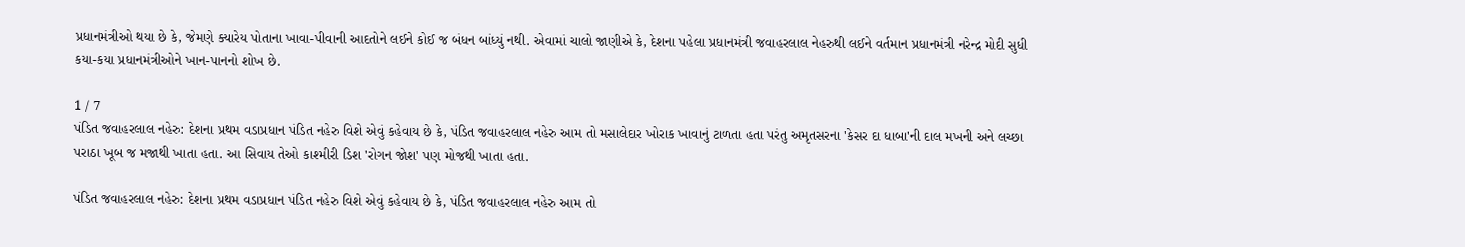પ્રધાનમંત્રીઓ થયા છે કે, જેમણે ક્યારેય પોતાના ખાવા-પીવાની આદતોને લઈને કોઈ જ બંધન બાંધ્યું નથી. એવામાં ચાલો જાણીએ કે, દેશના પહેલા પ્રધાનમંત્રી જવાહરલાલ નેહરુથી લઈને વર્તમાન પ્રધાનમંત્રી નરેન્દ્ર મોદી સુધી કયા-કયા પ્રધાનમંત્રીઓને ખાન-પાનનો શોખ છે.

1 / 7
પંડિત જવાહરલાલ નહેરુ: દેશના પ્રથમ વડાપ્રધાન પંડિત નહેરુ વિશે એવું કહેવાય છે કે, પંડિત જવાહરલાલ નહેરુ આમ તો મસાલેદાર ખોરાક ખાવાનું ટાળતા હતા પરંતુ અમૃતસરના 'કેસર દા ધાબા'ની દાલ મખની અને લચ્છા પરાઠા ખૂબ જ મજાથી ખાતા હતા. આ સિવાય તેઓ કાશ્મીરી ડિશ 'રોગન જોશ' પણ મોજથી ખાતા હતા.

પંડિત જવાહરલાલ નહેરુ: દેશના પ્રથમ વડાપ્રધાન પંડિત નહેરુ વિશે એવું કહેવાય છે કે, પંડિત જવાહરલાલ નહેરુ આમ તો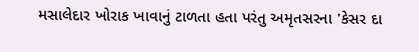મસાલેદાર ખોરાક ખાવાનું ટાળતા હતા પરંતુ અમૃતસરના 'કેસર દા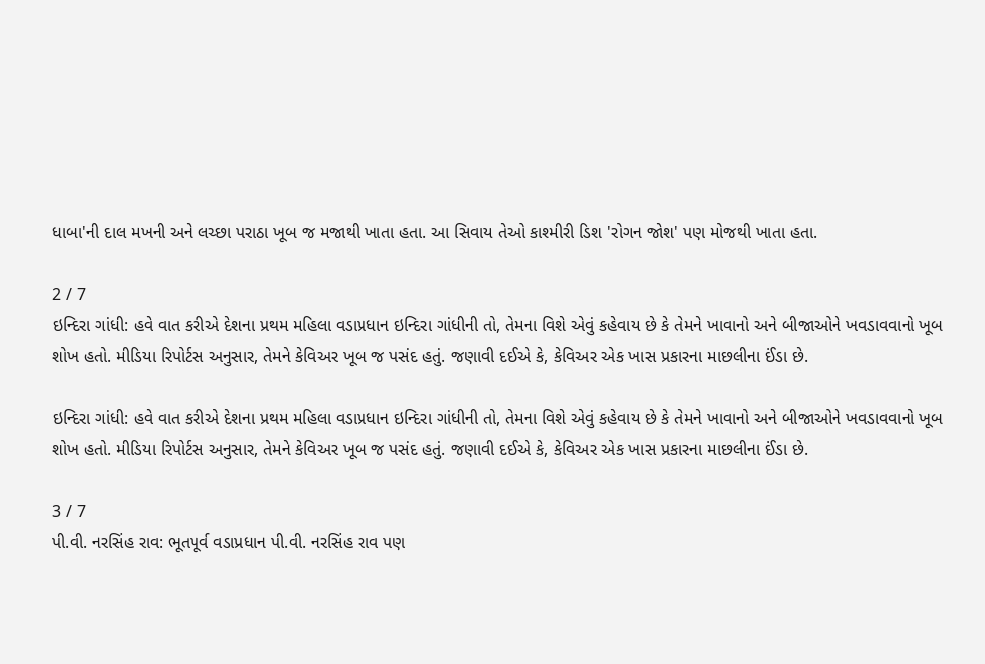ધાબા'ની દાલ મખની અને લચ્છા પરાઠા ખૂબ જ મજાથી ખાતા હતા. આ સિવાય તેઓ કાશ્મીરી ડિશ 'રોગન જોશ' પણ મોજથી ખાતા હતા.

2 / 7
ઇન્દિરા ગાંધી: હવે વાત કરીએ દેશના પ્રથમ મહિલા વડાપ્રધાન ઇન્દિરા ગાંધીની તો, તેમના વિશે એવું કહેવાય છે કે તેમને ખાવાનો અને બીજાઓને ખવડાવવાનો ખૂબ શોખ હતો. મીડિયા રિપોર્ટસ અનુસાર, તેમને કેવિઅર ખૂબ જ પસંદ હતું. જણાવી દઈએ કે, કેવિઅર એક ખાસ પ્રકારના માછલીના ઈંડા છે.

ઇન્દિરા ગાંધી: હવે વાત કરીએ દેશના પ્રથમ મહિલા વડાપ્રધાન ઇન્દિરા ગાંધીની તો, તેમના વિશે એવું કહેવાય છે કે તેમને ખાવાનો અને બીજાઓને ખવડાવવાનો ખૂબ શોખ હતો. મીડિયા રિપોર્ટસ અનુસાર, તેમને કેવિઅર ખૂબ જ પસંદ હતું. જણાવી દઈએ કે, કેવિઅર એક ખાસ પ્રકારના માછલીના ઈંડા છે.

3 / 7
પી.વી. નરસિંહ રાવ: ભૂતપૂર્વ વડાપ્રધાન પી.વી. નરસિંહ રાવ પણ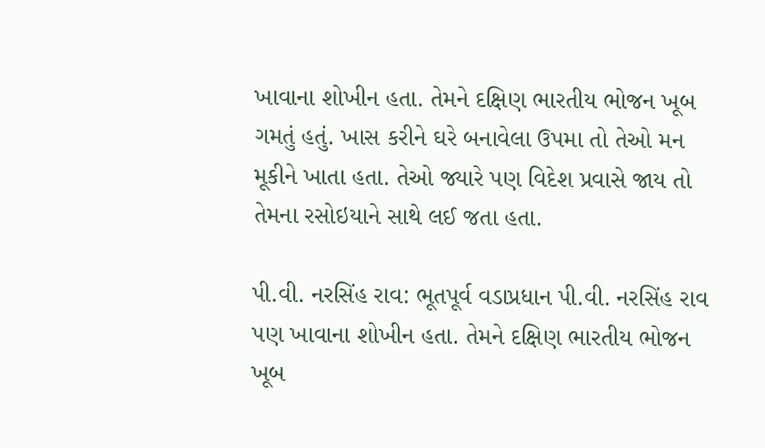ખાવાના શોખીન હતા. તેમને દક્ષિણ ભારતીય ભોજન ખૂબ ગમતું હતું. ખાસ કરીને ઘરે બનાવેલા ઉપમા તો તેઓ મન મૂકીને ખાતા હતા. તેઓ જ્યારે પણ વિદેશ પ્રવાસે જાય તો તેમના રસોઇયાને સાથે લઈ જતા હતા.

પી.વી. નરસિંહ રાવ: ભૂતપૂર્વ વડાપ્રધાન પી.વી. નરસિંહ રાવ પણ ખાવાના શોખીન હતા. તેમને દક્ષિણ ભારતીય ભોજન ખૂબ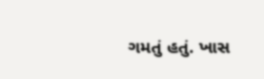ગમતું હતું. ખાસ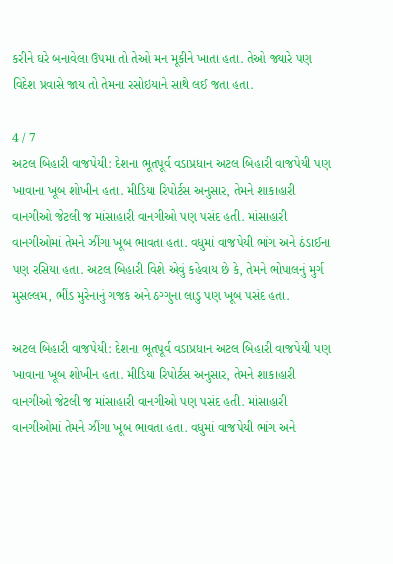કરીને ઘરે બનાવેલા ઉપમા તો તેઓ મન મૂકીને ખાતા હતા. તેઓ જ્યારે પણ વિદેશ પ્રવાસે જાય તો તેમના રસોઇયાને સાથે લઈ જતા હતા.

4 / 7
અટલ બિહારી વાજપેયી: દેશના ભૂતપૂર્વ વડાપ્રધાન અટલ બિહારી વાજપેયી પણ ખાવાના ખૂબ શોખીન હતા. મીડિયા રિપોર્ટસ અનુસાર, તેમને શાકાહારી વાનગીઓ જેટલી જ માંસાહારી વાનગીઓ પણ પસંદ હતી. માંસાહારી વાનગીઓમાં તેમને ઝીંગા ખૂબ ભાવતા હતા. વધુમાં વાજપેયી ભાંગ અને ઠંડાઈના પણ રસિયા હતા. અટલ બિહારી વિશે એવું કહેવાય છે કે, તેમને ભોપાલનું મુર્ગ મુસલ્લમ, ભીંડ મુરેનાનું ગજક અને ઠગ્ગુના લાડુ પણ ખૂબ પસંદ હતા.

અટલ બિહારી વાજપેયી: દેશના ભૂતપૂર્વ વડાપ્રધાન અટલ બિહારી વાજપેયી પણ ખાવાના ખૂબ શોખીન હતા. મીડિયા રિપોર્ટસ અનુસાર, તેમને શાકાહારી વાનગીઓ જેટલી જ માંસાહારી વાનગીઓ પણ પસંદ હતી. માંસાહારી વાનગીઓમાં તેમને ઝીંગા ખૂબ ભાવતા હતા. વધુમાં વાજપેયી ભાંગ અને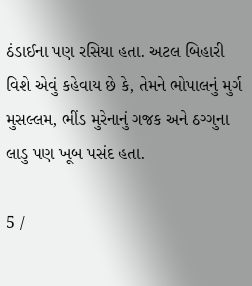ઠંડાઈના પણ રસિયા હતા. અટલ બિહારી વિશે એવું કહેવાય છે કે, તેમને ભોપાલનું મુર્ગ મુસલ્લમ, ભીંડ મુરેનાનું ગજક અને ઠગ્ગુના લાડુ પણ ખૂબ પસંદ હતા.

5 /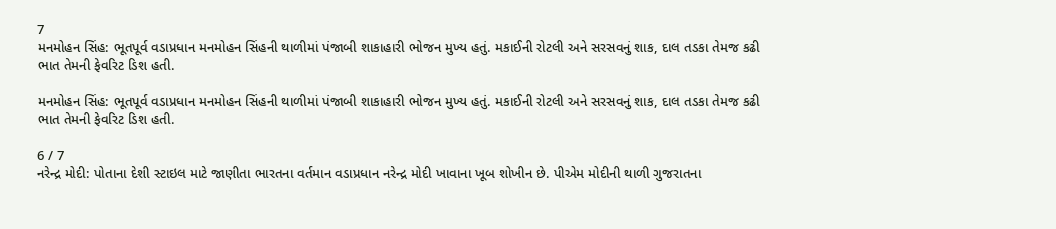7
મનમોહન સિંહ: ભૂતપૂર્વ વડાપ્રધાન મનમોહન સિંહની થાળીમાં પંજાબી શાકાહારી ભોજન મુખ્ય હતું. મકાઈની રોટલી અને સરસવનું શાક, દાલ તડકા તેમજ કઢી ભાત તેમની ફેવરિટ ડિશ હતી.

મનમોહન સિંહ: ભૂતપૂર્વ વડાપ્રધાન મનમોહન સિંહની થાળીમાં પંજાબી શાકાહારી ભોજન મુખ્ય હતું. મકાઈની રોટલી અને સરસવનું શાક, દાલ તડકા તેમજ કઢી ભાત તેમની ફેવરિટ ડિશ હતી.

6 / 7
નરેન્દ્ર મોદી: પોતાના દેશી સ્ટાઇલ માટે જાણીતા ભારતના વર્તમાન વડાપ્રધાન નરેન્દ્ર મોદી ખાવાના ખૂબ શોખીન છે. પીએમ મોદીની થાળી ગુજરાતના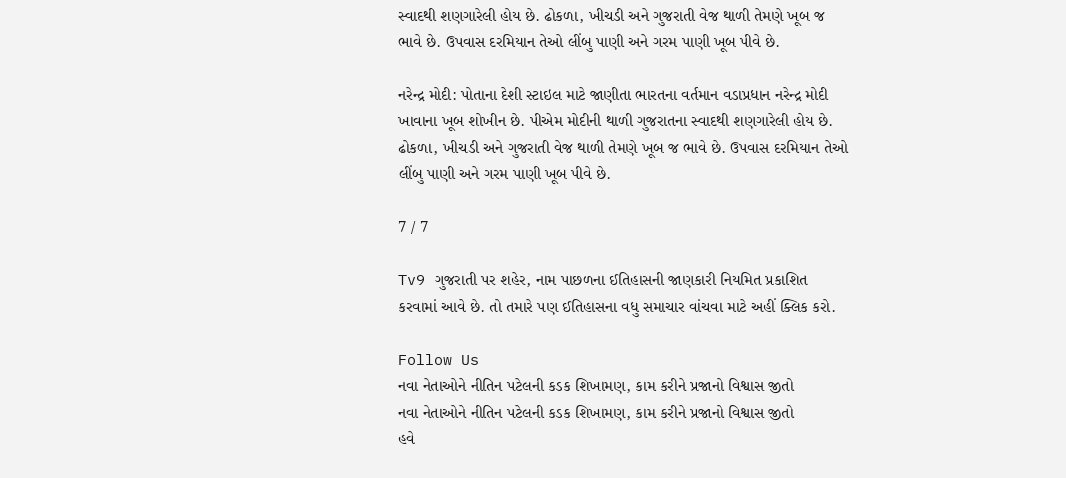સ્વાદથી શણગારેલી હોય છે. ઢોકળા, ખીચડી અને ગુજરાતી વેજ થાળી તેમણે ખૂબ જ ભાવે છે. ઉપવાસ દરમિયાન તેઓ લીંબુ પાણી અને ગરમ પાણી ખૂબ પીવે છે.

નરેન્દ્ર મોદી: પોતાના દેશી સ્ટાઇલ માટે જાણીતા ભારતના વર્તમાન વડાપ્રધાન નરેન્દ્ર મોદી ખાવાના ખૂબ શોખીન છે. પીએમ મોદીની થાળી ગુજરાતના સ્વાદથી શણગારેલી હોય છે. ઢોકળા, ખીચડી અને ગુજરાતી વેજ થાળી તેમણે ખૂબ જ ભાવે છે. ઉપવાસ દરમિયાન તેઓ લીંબુ પાણી અને ગરમ પાણી ખૂબ પીવે છે.

7 / 7

Tv9 ગુજરાતી પર શહેર, નામ પાછળના ઈતિહાસની જાણકારી નિયમિત પ્રકાશિત કરવામાં આવે છે. તો તમારે પણ ઈતિહાસના વધુ સમાચાર વાંચવા માટે અહીં ક્લિક કરો.

Follow Us
નવા નેતાઓને નીતિન પટેલની કડક શિખામણ, કામ કરીને પ્રજાનો વિશ્વાસ જીતો
નવા નેતાઓને નીતિન પટેલની કડક શિખામણ, કામ કરીને પ્રજાનો વિશ્વાસ જીતો
હવે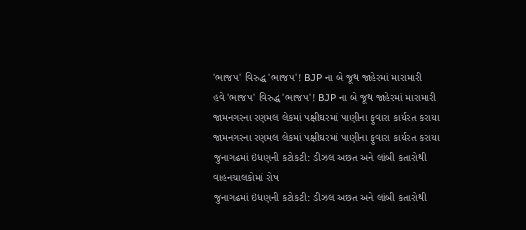'ભાજપ' વિરુદ્ધ 'ભાજપ'! BJP ના બે જૂથ જાહેરમાં મારામારી
હવે 'ભાજપ' વિરુદ્ધ 'ભાજપ'! BJP ના બે જૂથ જાહેરમાં મારામારી
જામનગરના રણમલ લેકમાં પક્ષીઘરમાં પાણીના ફુવારા કાર્યરત કરાયા
જામનગરના રણમલ લેકમાં પક્ષીઘરમાં પાણીના ફુવારા કાર્યરત કરાયા
જુનાગઢમાં ઇંધણની કટોકટી: ડીઝલ અછત અને લાંબી કતારોથી વાહનચાલકોમાં રોષ
જુનાગઢમાં ઇંધણની કટોકટી: ડીઝલ અછત અને લાંબી કતારોથી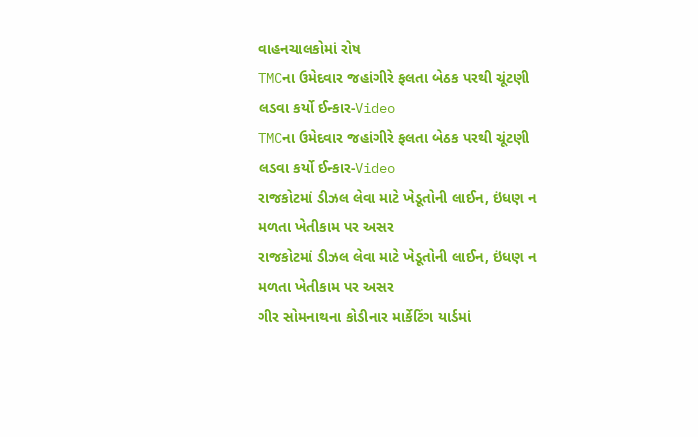વાહનચાલકોમાં રોષ
TMCના ઉમેદવાર જહાંગીરે ફલતા બેઠક પરથી ચૂંટણી લડવા કર્યો ઈન્કાર-Video
TMCના ઉમેદવાર જહાંગીરે ફલતા બેઠક પરથી ચૂંટણી લડવા કર્યો ઈન્કાર-Video
રાજકોટમાં ડીઝલ લેવા માટે ખેડૂતોની લાઈન, ઇંધણ ન મળતા ખેતીકામ પર અસર
રાજકોટમાં ડીઝલ લેવા માટે ખેડૂતોની લાઈન, ઇંધણ ન મળતા ખેતીકામ પર અસર
ગીર સોમનાથના કોડીનાર માર્કેટિંગ યાર્ડમાં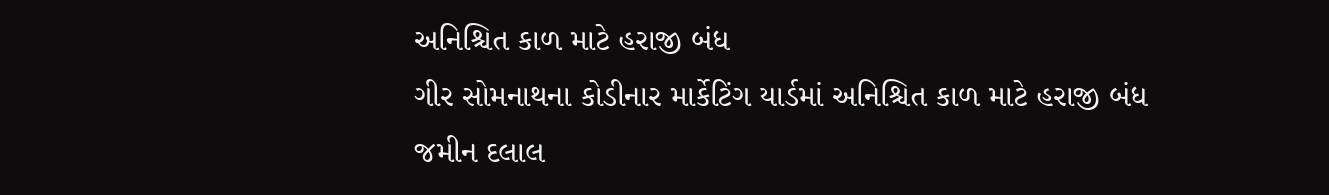અનિશ્ચિત કાળ માટે હરાજી બંધ
ગીર સોમનાથના કોડીનાર માર્કેટિંગ યાર્ડમાં અનિશ્ચિત કાળ માટે હરાજી બંધ
જમીન દલાલ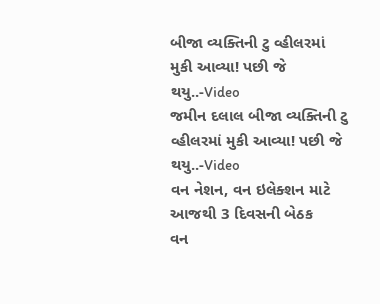બીજા વ્યક્તિની ટુ વ્હીલરમાં મુકી આવ્યા! પછી જે થયુ..-Video
જમીન દલાલ બીજા વ્યક્તિની ટુ વ્હીલરમાં મુકી આવ્યા! પછી જે થયુ..-Video
વન નેશન, વન ઇલેક્શન માટે આજથી 3 દિવસની બેઠક
વન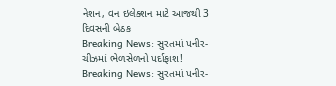નેશન, વન ઇલેક્શન માટે આજથી 3 દિવસની બેઠક
Breaking News: સુરતમાં પનીર-ચીઝમાં ભેળસેળનો પર્દાફાશ!
Breaking News: સુરતમાં પનીર-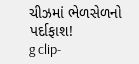ચીઝમાં ભેળસેળનો પર્દાફાશ!
g clip-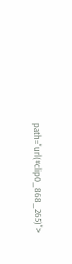path="url(#clip0_868_265)">